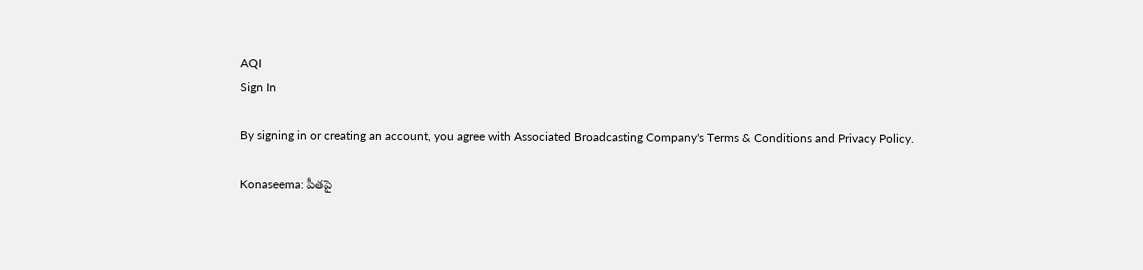AQI
Sign In

By signing in or creating an account, you agree with Associated Broadcasting Company's Terms & Conditions and Privacy Policy.

Konaseema: పీతపై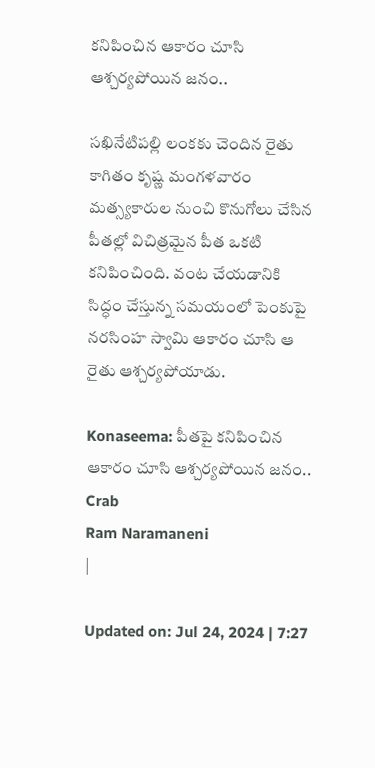కనిపించిన ఆకారం చూసి ఆశ్చర్యపోయిన జనం..

సఖినేటిపల్లి లంకకు చెందిన రైతు కాగితం కృష్ణ మంగళవారం మత్స్యకారుల నుంచి కొనుగోలు చేసిన పీతల్లో విచిత్రమైన పీత ఒకటి కనిపించింది. వంట చేయడానికి సిద్ధం చేస్తున్న సమయంలో పెంకుపై నరసింహ స్వామి ఆకారం చూసి ఆ రైతు ఆశ్చర్యపోయాడు.

Konaseema: పీతపై కనిపించిన ఆకారం చూసి ఆశ్చర్యపోయిన జనం..
Crab
Ram Naramaneni
|

Updated on: Jul 24, 2024 | 7:27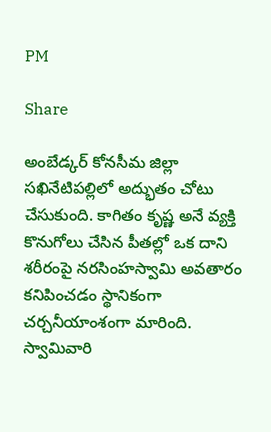PM

Share

అంబేడ్కర్ కోనసీమ జిల్లా సఖినేటిపల్లిలో అద్భుతం చోటు చేసుకుంది. కాగితం కృష్ణ అనే వ్యక్తి కొనుగోలు చేసిన పీతల్లో ఒక దాని శరీరంపై నరసింహస్వామి అవతారం కనిపించడం స్థానికంగా చర్చనీయాంశంగా మారింది. స్వామివారి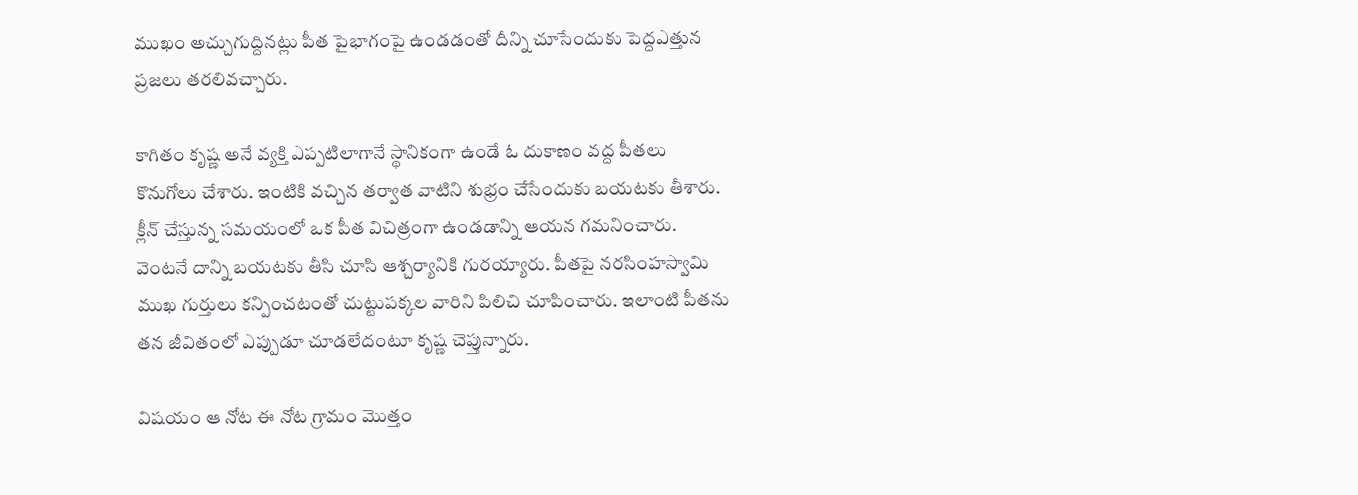ముఖం అచ్చుగుద్దినట్లు పీత పైభాగంపై ఉండడంతో దీన్ని చూసేందుకు పెద్దఎత్తున ప్రజలు తరలివచ్చారు.

కాగితం కృష్ణ అనే వ్యక్తి ఎప్పటిలాగానే స్థానికంగా ఉండే ఓ దుకాణం వద్ద పీతలు కొనుగోలు చేశారు. ఇంటికి వచ్చిన తర్వాత వాటిని శుభ్రం చేసేందుకు బయటకు తీశారు. క్లీన్ చేస్తున్న సమయంలో ఒక పీత విచిత్రంగా ఉండడాన్ని ఆయన గమనించారు. వెంటనే దాన్ని బయటకు తీసి చూసి ఆశ్చర్యానికి గురయ్యారు. పీతపై నరసింహస్వామి ముఖ గుర్తులు కన్పించటంతో చుట్టుపక్కల వారిని పిలిచి చూపించారు. ఇలాంటి పీతను తన జీవితంలో ఎప్పుడూ చూడలేదంటూ కృష్ణ చెప్తున్నారు.

విషయం ఆ నోట ఈ నోట గ్రామం మెుత్తం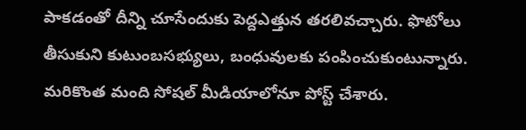పాకడంతో దీన్ని చూసేందుకు పెద్దఎత్తున తరలివచ్చారు. ఫొటోలు తీసుకుని కుటుంబసభ్యులు, బంధువులకు పంపించుకుంటున్నారు. మరికొంత మంది సోషల్ మీడియాలోనూ పోస్ట్ చేశారు.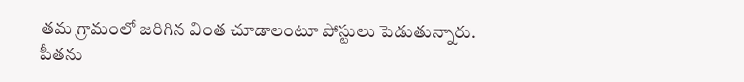తమ గ్రామంలో జరిగిన వింత చూడాలంటూ పోస్టులు పెడుతున్నారు. పీతను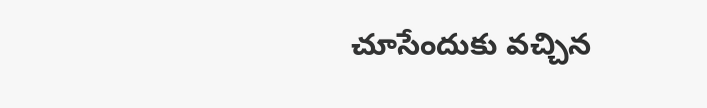చూసేందుకు వచ్చిన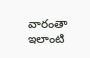వారంతా ఇలాంటి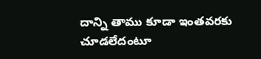దాన్ని తాము కూడా ఇంతవరకు చూడలేదంటూ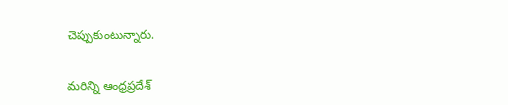చెప్పుకుంటున్నారు.

మరిన్ని ఆంధ్రప్రదేశ్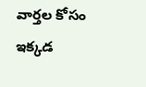వార్తల కోసం ఇక్కడ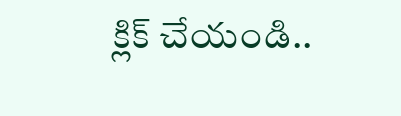క్లిక్ చేయండి..